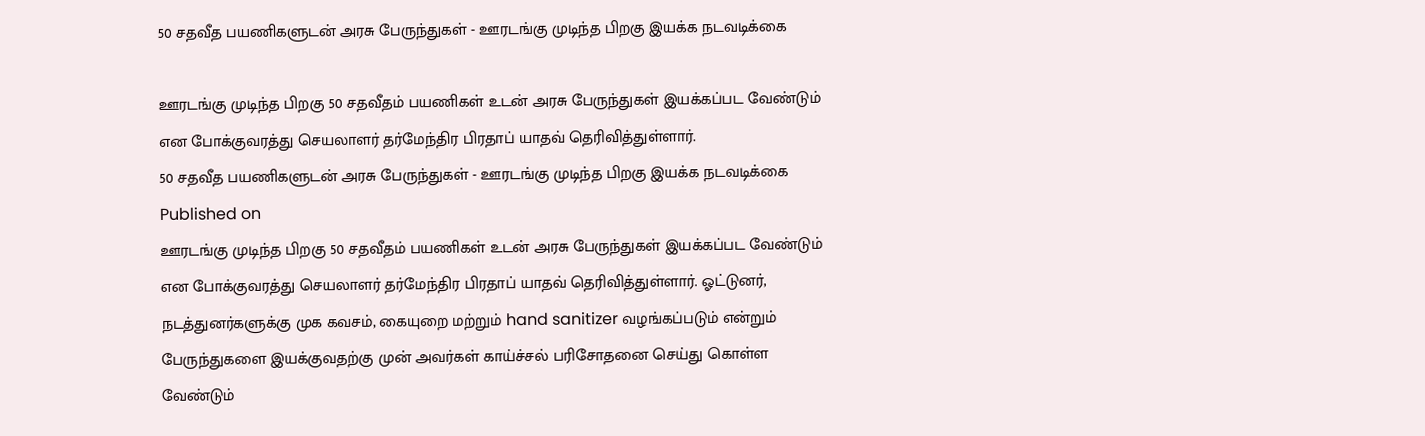50 சதவீத பயணிகளுடன் அரசு பேருந்துகள் - ஊரடங்கு முடிந்த பிறகு இயக்க நடவடிக்கை

ஊரடங்கு முடிந்த பிறகு 50 சதவீதம் பயணிகள் உடன் அரசு பேருந்துகள் இயக்கப்பட வேண்டும் என போக்குவரத்து செயலாளர் தர்மேந்திர பிரதாப் யாதவ் தெரிவித்துள்ளார்.
50 சதவீத பயணிகளுடன் அரசு பேருந்துகள் - ஊரடங்கு முடிந்த பிறகு இயக்க நடவடிக்கை
Published on
ஊரடங்கு முடிந்த பிறகு 50 சதவீதம் பயணிகள் உடன் அரசு பேருந்துகள் இயக்கப்பட வேண்டும் என போக்குவரத்து செயலாளர் தர்மேந்திர பிரதாப் யாதவ் தெரிவித்துள்ளார். ஓட்டுனர், நடத்துனர்களுக்கு முக கவசம், கையுறை மற்றும் hand sanitizer வழங்கப்படும் என்றும் பேருந்துகளை இயக்குவதற்கு முன் அவர்கள் காய்ச்சல் பரிசோதனை செய்து கொள்ள வேண்டும்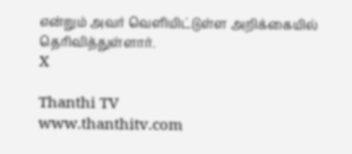என்றும் அவர் வெளியிட்டுள்ள அறிக்கையில் தெரிவித்துள்ளார்.
X

Thanthi TV
www.thanthitv.com